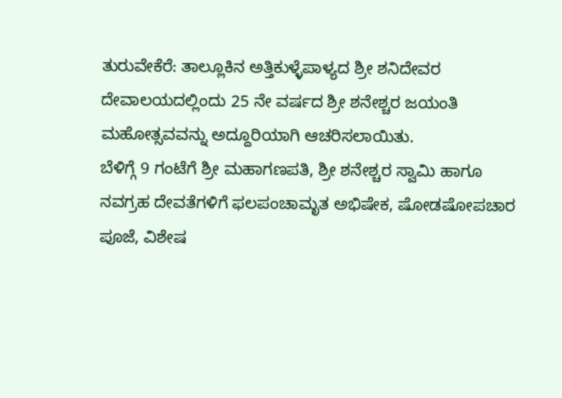ತುರುವೇಕೆರೆ: ತಾಲ್ಲೂಕಿನ ಅತ್ತಿಕುಳ್ಳೆಪಾಳ್ಯದ ಶ್ರೀ ಶನಿದೇವರ ದೇವಾಲಯದಲ್ಲಿಂದು 25 ನೇ ವರ್ಷದ ಶ್ರೀ ಶನೇಶ್ಚರ ಜಯಂತಿ ಮಹೋತ್ಸವವನ್ನು ಅದ್ದೂರಿಯಾಗಿ ಆಚರಿಸಲಾಯಿತು.
ಬೆಳಿಗ್ಗೆ 9 ಗಂಟೆಗೆ ಶ್ರೀ ಮಹಾಗಣಪತಿ, ಶ್ರೀ ಶನೇಶ್ಚರ ಸ್ವಾಮಿ ಹಾಗೂ ನವಗ್ರಹ ದೇವತೆಗಳಿಗೆ ಫಲಪಂಚಾಮೃತ ಅಭಿಷೇಕ, ಷೋಡಷೋಪಚಾರ ಪೂಜೆ, ವಿಶೇಷ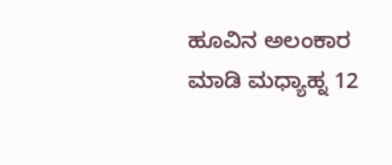ಹೂವಿನ ಅಲಂಕಾರ ಮಾಡಿ ಮಧ್ಯಾಹ್ನ 12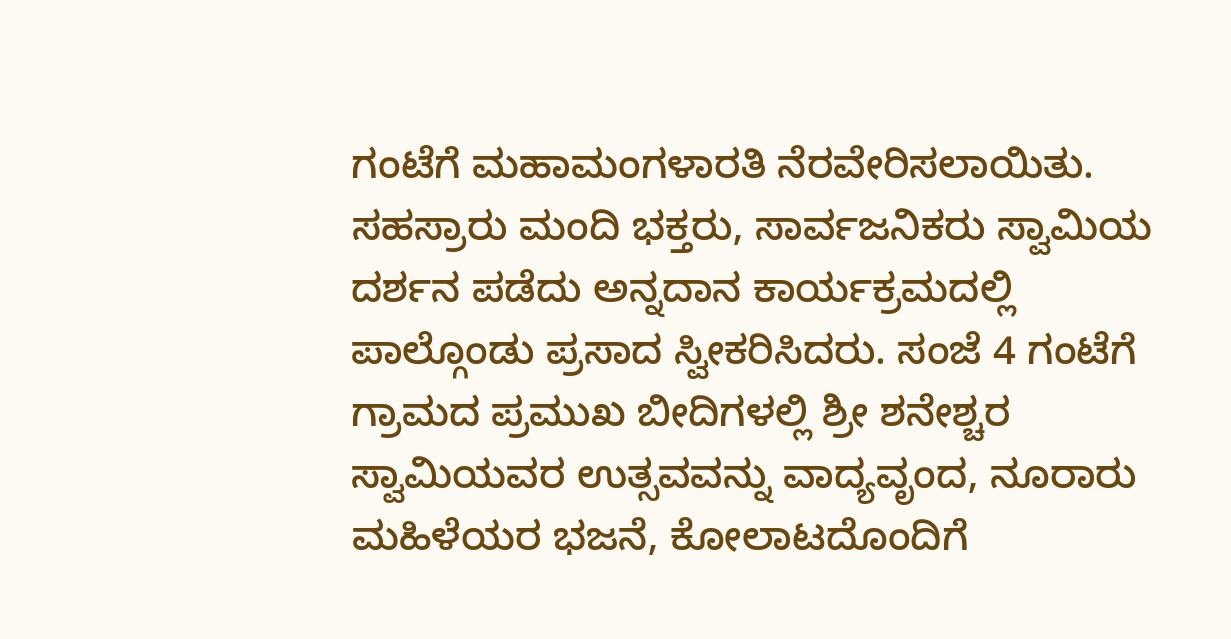ಗಂಟೆಗೆ ಮಹಾಮಂಗಳಾರತಿ ನೆರವೇರಿಸಲಾಯಿತು. ಸಹಸ್ರಾರು ಮಂದಿ ಭಕ್ತರು, ಸಾರ್ವಜನಿಕರು ಸ್ವಾಮಿಯ ದರ್ಶನ ಪಡೆದು ಅನ್ನದಾನ ಕಾರ್ಯಕ್ರಮದಲ್ಲಿ ಪಾಲ್ಗೊಂಡು ಪ್ರಸಾದ ಸ್ವೀಕರಿಸಿದರು. ಸಂಜೆ 4 ಗಂಟೆಗೆ ಗ್ರಾಮದ ಪ್ರಮುಖ ಬೀದಿಗಳಲ್ಲಿ ಶ್ರೀ ಶನೇಶ್ಚರ ಸ್ವಾಮಿಯವರ ಉತ್ಸವವನ್ನು ವಾದ್ಯವೃಂದ, ನೂರಾರು ಮಹಿಳೆಯರ ಭಜನೆ, ಕೋಲಾಟದೊಂದಿಗೆ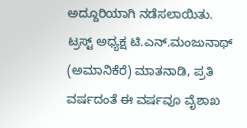ಅದ್ದೂರಿಯಾಗಿ ನಡೆಸಲಾಯಿತು.
ಟ್ರಸ್ಟ್ ಅಧ್ಯಕ್ಷ ಟಿ.ಎನ್.ಮಂಜುನಾಥ್ (ಅಮಾನಿಕೆರೆ) ಮಾತನಾಡಿ, ಪ್ರತಿ ವರ್ಷದಂತೆ ಈ ವರ್ಷವೂ ವೈಶಾಖ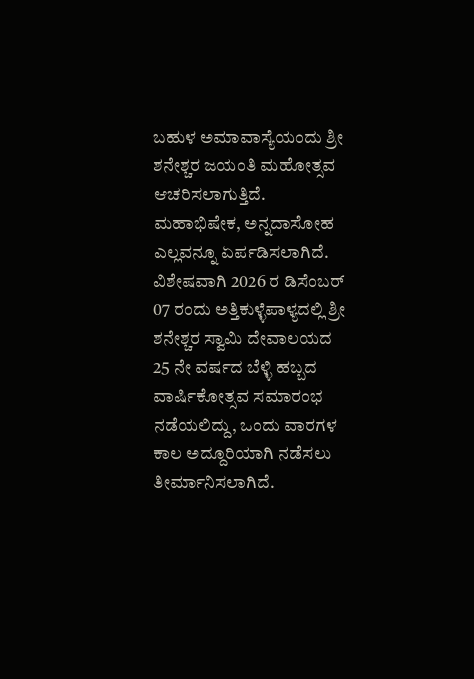ಬಹುಳ ಅಮಾವಾಸ್ಯೆಯಂದು ಶ್ರೀ ಶನೇಶ್ಚರ ಜಯಂತಿ ಮಹೋತ್ಸವ ಆಚರಿಸಲಾಗುತ್ತಿದೆ. ಮಹಾಭಿಷೇಕ, ಅನ್ನದಾಸೋಹ ಎಲ್ಲವನ್ನೂ ಏರ್ಪಡಿಸಲಾಗಿದೆ. ವಿಶೇಷವಾಗಿ 2026 ರ ಡಿಸೆಂಬರ್ 07 ರಂದು ಅತ್ತಿಕುಳ್ಳೆಪಾಳ್ಯದಲ್ಲಿ ಶ್ರೀ ಶನೇಶ್ಚರ ಸ್ವಾಮಿ ದೇವಾಲಯದ 25 ನೇ ವರ್ಷದ ಬೆಳ್ಳಿ ಹಬ್ಬದ ವಾರ್ಷಿಕೋತ್ಸವ ಸಮಾರಂಭ ನಡೆಯಲಿದ್ದು, ಒಂದು ವಾರಗಳ ಕಾಲ ಅದ್ದೂರಿಯಾಗಿ ನಡೆಸಲು ತೀರ್ಮಾನಿಸಲಾಗಿದೆ.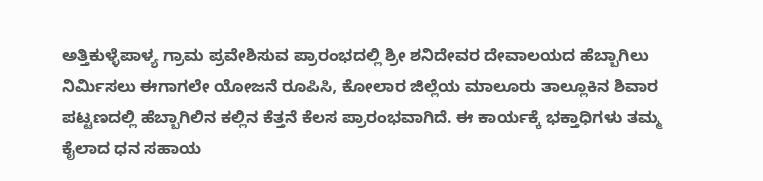ಅತ್ತಿಕುಳ್ಳೆಪಾಳ್ಯ ಗ್ರಾಮ ಪ್ರವೇಶಿಸುವ ಪ್ರಾರಂಭದಲ್ಲಿ ಶ್ರೀ ಶನಿದೇವರ ದೇವಾಲಯದ ಹೆಬ್ಬಾಗಿಲು ನಿರ್ಮಿಸಲು ಈಗಾಗಲೇ ಯೋಜನೆ ರೂಪಿಸಿ, ಕೋಲಾರ ಜಿಲ್ಲೆಯ ಮಾಲೂರು ತಾಲ್ಲೂಕಿನ ಶಿವಾರ ಪಟ್ಟಣದಲ್ಲಿ ಹೆಬ್ಬಾಗಿಲಿನ ಕಲ್ಲಿನ ಕೆತ್ತನೆ ಕೆಲಸ ಪ್ರಾರಂಭವಾಗಿದೆ. ಈ ಕಾರ್ಯಕ್ಕೆ ಭಕ್ತಾಧಿಗಳು ತಮ್ಮ ಕೈಲಾದ ಧನ ಸಹಾಯ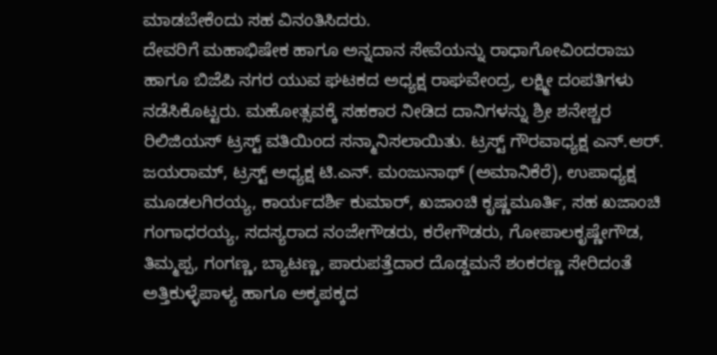ಮಾಡಬೇಕೆಂದು ಸಹ ವಿನಂತಿಸಿದರು.
ದೇವರಿಗೆ ಮಹಾಭಿಷೇಕ ಹಾಗೂ ಅನ್ನದಾನ ಸೇವೆಯನ್ನು ರಾಧಾಗೋವಿಂದರಾಜು ಹಾಗೂ ಬಿಜೆಪಿ ನಗರ ಯುವ ಘಟಕದ ಅಧ್ಯಕ್ಷ ರಾಘವೇಂದ್ರ, ಲಕ್ಷ್ಮೀ ದಂಪತಿಗಳು ನಡೆಸಿಕೊಟ್ಟರು. ಮಹೋತ್ಸವಕ್ಕೆ ಸಹಕಾರ ನೀಡಿದ ದಾನಿಗಳನ್ನು ಶ್ರೀ ಶನೇಶ್ಚರ ರಿಲಿಜಿಯಸ್ ಟ್ರಸ್ಟ್ ವತಿಯಿಂದ ಸನ್ಮಾನಿಸಲಾಯಿತು. ಟ್ರಸ್ಟ್ ಗೌರವಾಧ್ಯಕ್ಷ ಎನ್.ಆರ್. ಜಯರಾಮ್, ಟ್ರಸ್ಟ್ ಅಧ್ಯಕ್ಷ ಟಿ.ಎನ್. ಮಂಜುನಾಥ್ (ಅಮಾನಿಕೆರೆ), ಉಪಾಧ್ಯಕ್ಷ ಮೂಡಲಗಿರಯ್ಯ, ಕಾರ್ಯದರ್ಶಿ ಕುಮಾರ್, ಖಜಾಂಚಿ ಕೃಷ್ಣಮೂರ್ತಿ, ಸಹ ಖಜಾಂಚಿ ಗಂಗಾಧರಯ್ಯ, ಸದಸ್ಯರಾದ ನಂಜೇಗೌಡರು, ಕರೇಗೌಡರು, ಗೋಪಾಲಕೃಷ್ಣೇಗೌಡ, ತಿಮ್ಮಪ್ಪ, ಗಂಗಣ್ಣ, ಬ್ಯಾಟಣ್ಣ, ಪಾರುಪತ್ತೆದಾರ ದೊಡ್ಡಮನೆ ಶಂಕರಣ್ಣ ಸೇರಿದಂತೆ ಅತ್ತಿಕುಳ್ಳೆಪಾಳ್ಯ ಹಾಗೂ ಅಕ್ಕಪಕ್ಕದ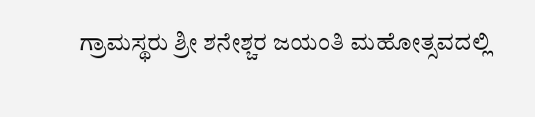ಗ್ರಾಮಸ್ಥರು ಶ್ರೀ ಶನೇಶ್ಚರ ಜಯಂತಿ ಮಹೋತ್ಸವದಲ್ಲಿ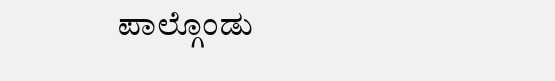ಪಾಲ್ಗೊಂಡು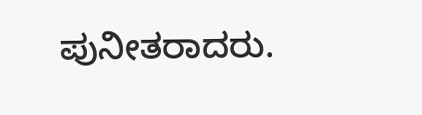ಪುನೀತರಾದರು.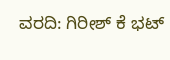ವರದಿ: ಗಿರೀಶ್ ಕೆ ಭಟ್